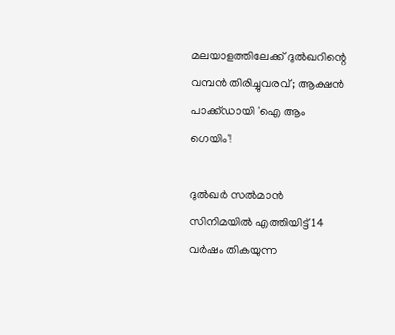മലയാളത്തിലേക്ക് ദുൽഖറിന്റെ വമ്പൻ തിരിച്ചുവരവ്; ആക്ഷൻ പാക്ക്ഡായി 'ഐ ആം ഗെയിം'!

ദുൽഖർ സൽമാൻ സിനിമയിൽ എത്തിയിട്ട് 14 വർഷം തികയുന്ന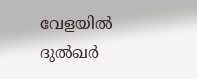വേളയിൽ ദുൽഖർ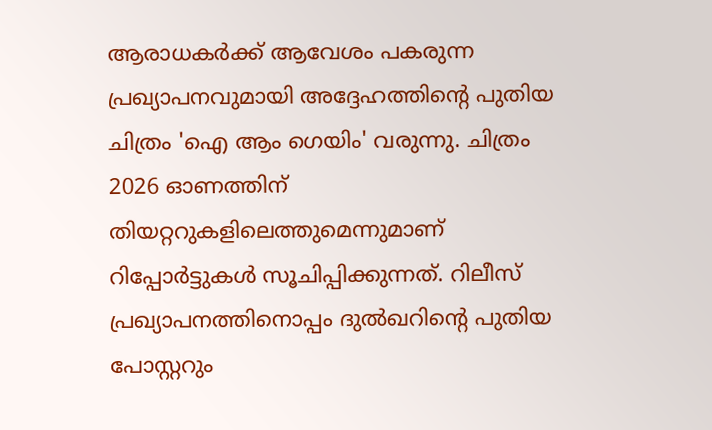ആരാധകർക്ക് ആവേശം പകരുന്ന പ്രഖ്യാപനവുമായി അദ്ദേഹത്തിന്റെ പുതിയ ചിത്രം 'ഐ ആം ഗെയിം' വരുന്നു. ചിത്രം 2026 ഓണത്തിന് തിയറ്ററുകളിലെത്തുമെന്നുമാണ് റിപ്പോർട്ടുകൾ സൂചിപ്പിക്കുന്നത്. റിലീസ് പ്രഖ്യാപനത്തിനൊപ്പം ദുൽഖറിന്റെ പുതിയ പോസ്റ്ററും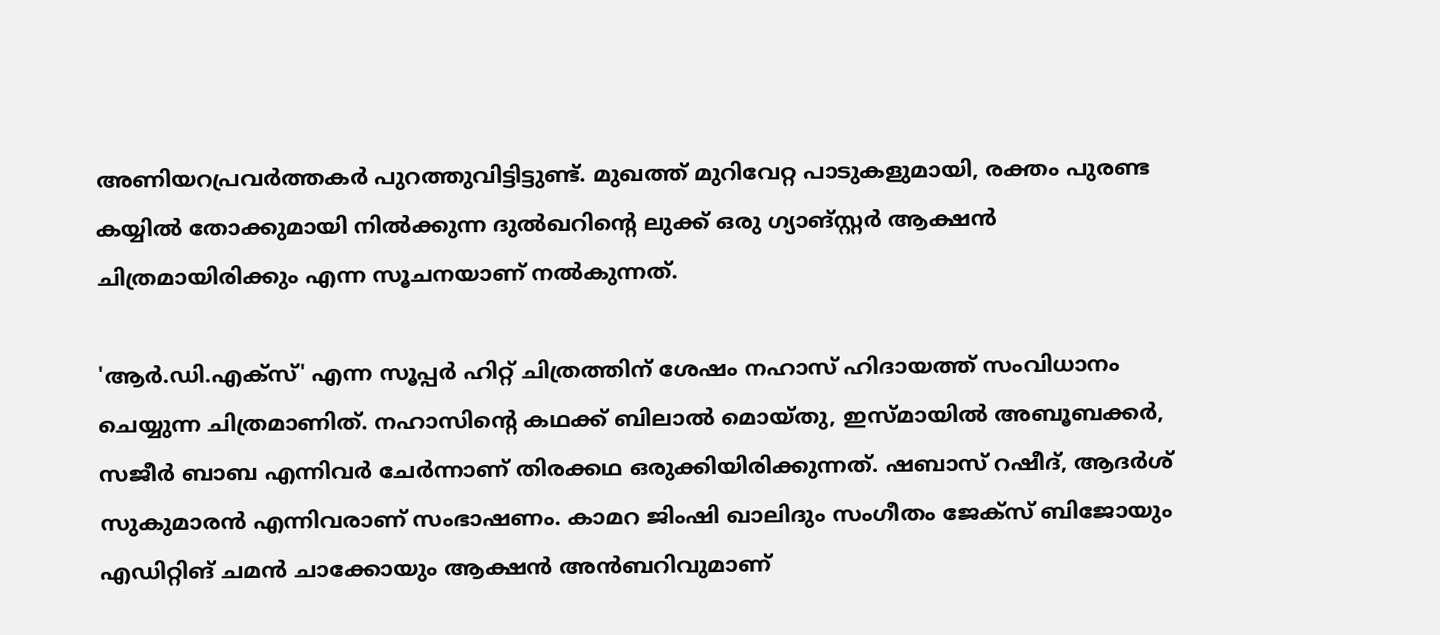അണിയറപ്രവർത്തകർ പുറത്തുവിട്ടിട്ടുണ്ട്. മുഖത്ത് മുറിവേറ്റ പാടുകളുമായി, രക്തം പുരണ്ട കയ്യിൽ തോക്കുമായി നിൽക്കുന്ന ദുൽഖറിന്റെ ലുക്ക് ഒരു ഗ്യാങ്സ്റ്റർ ആക്ഷൻ ചിത്രമായിരിക്കും എന്ന സൂചനയാണ് നൽകുന്നത്.

'ആർ.ഡി.എക്സ്' എന്ന സൂപ്പർ ഹിറ്റ് ചിത്രത്തിന് ശേഷം നഹാസ് ഹിദായത്ത് സംവിധാനം ചെയ്യുന്ന ചിത്രമാണിത്. നഹാസിന്റെ കഥക്ക് ബിലാൽ മൊയ്തു, ഇസ്മായിൽ അബൂബക്കർ, സജീർ ബാബ എന്നിവർ ചേർന്നാണ് തിരക്കഥ ഒരുക്കിയിരിക്കുന്നത്. ഷബാസ് റഷീദ്, ആദർശ് സുകുമാരൻ എന്നിവരാണ് സംഭാഷണം. കാമറ ജിംഷി ഖാലിദും സംഗീതം ജേക്സ് ബിജോയും എഡിറ്റിങ് ചമൻ ചാക്കോയും ആക്ഷൻ അൻബറിവുമാണ്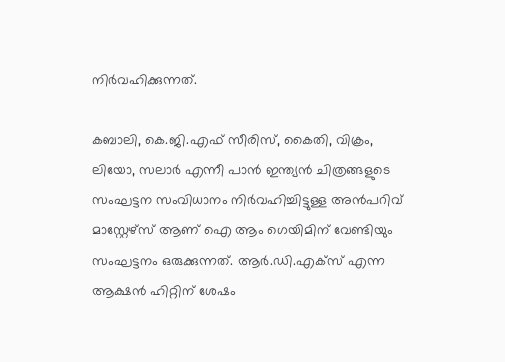നിർവഹിക്കുന്നത്.

കബാലി, കെ.ജി.എഫ് സീരിസ്, കൈതി, വിക്രം, ലിയോ, സലാർ എന്നീ പാൻ ഇന്ത്യൻ ചിത്രങ്ങളുടെ സംഘട്ടന സംവിധാനം നിർവഹിച്ചിട്ടുള്ള അൻപറിവ്‌ മാസ്റ്റേഴ്സ് ആണ് ഐ ആം ഗെയിമിന് വേണ്ടിയും സംഘട്ടനം ഒരുക്കുന്നത്. ആർ.ഡി.എക്സ് എന്ന ആക്ഷൻ ഹിറ്റിന് ശേഷം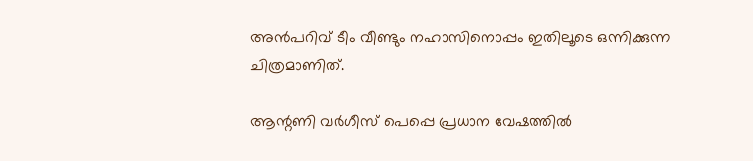അൻപറിവ്‌ ടീം വീണ്ടും നഹാസിനൊപ്പം ഇതിലൂടെ ഒന്നിക്കുന്ന ചിത്രമാണിത്.

ആന്റണി വർഗീസ് പെപ്പെ പ്രധാന വേഷത്തിൽ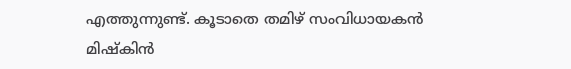എത്തുന്നുണ്ട്. കൂടാതെ തമിഴ് സംവിധായകൻ മിഷ്കിൻ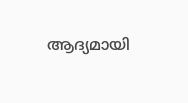ആദ്യമായി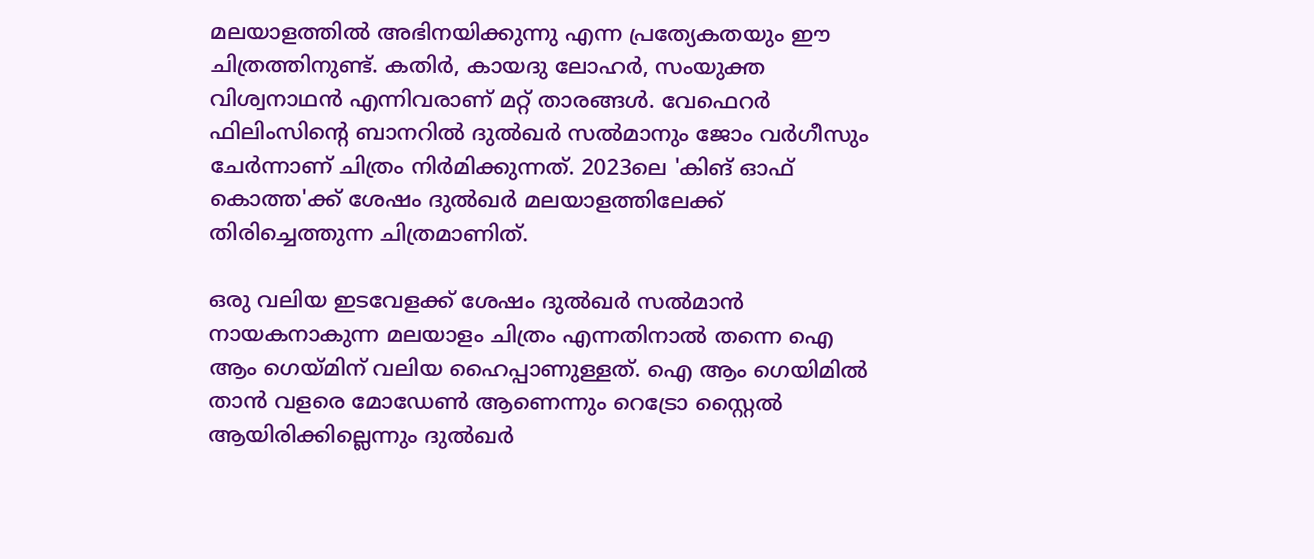മലയാളത്തിൽ അഭിനയിക്കുന്നു എന്ന പ്രത്യേകതയും ഈ ചിത്രത്തിനുണ്ട്. കതിർ, കായദു ലോഹർ, സംയുക്ത വിശ്വനാഥൻ എന്നിവരാണ് മറ്റ് താരങ്ങൾ. വേഫെറർ ഫിലിംസിന്റെ ബാനറിൽ ദുൽഖർ സൽമാനും ജോം വർഗീസും ചേർന്നാണ് ചിത്രം നിർമിക്കുന്നത്. 2023ലെ 'കിങ് ഓഫ് കൊത്ത'ക്ക് ശേഷം ദുൽഖർ മലയാളത്തിലേക്ക് തിരിച്ചെത്തുന്ന ചിത്രമാണിത്.

ഒരു വലിയ ഇടവേളക്ക് ശേഷം ദുൽഖർ സൽമാൻ നായകനാകുന്ന മലയാളം ചിത്രം എന്നതിനാൽ തന്നെ ഐ ആം ഗെയ്മിന് വലിയ ഹൈപ്പാണുള്ളത്. ഐ ആം ഗെയിമിൽ താൻ വളരെ മോഡേൺ ആണെന്നും റെട്രോ സ്റ്റൈൽ ആയിരിക്കില്ലെന്നും ദുൽഖർ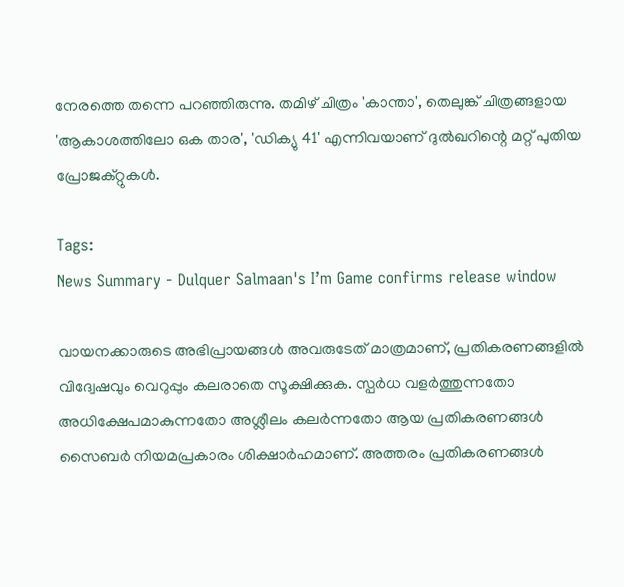നേരത്തെ തന്നെ പറഞ്ഞിരുന്നു. തമിഴ് ചിത്രം 'കാന്താ', തെലുങ്ക് ചിത്രങ്ങളായ 'ആകാശത്തിലോ ഒക താര', 'ഡിക്യു 41' എന്നിവയാണ് ദുൽഖറിന്റെ മറ്റ് പുതിയ പ്രോജക്റ്റുകൾ.

Tags:
News Summary - Dulquer Salmaan's I’m Game confirms release window

വായനക്കാരുടെ അഭിപ്രായങ്ങള്‍ അവരുടേത് മാത്രമാണ്, പ്രതികരണങ്ങളിൽ വിദ്വേഷവും വെറുപ്പും കലരാതെ സൂക്ഷിക്കുക. സ്പർധ വളർത്തുന്നതോ അധിക്ഷേപമാകുന്നതോ അശ്ലീലം കലർന്നതോ ആയ പ്രതികരണങ്ങൾ സൈബർ നിയമപ്രകാരം ശിക്ഷാർഹമാണ്. അത്തരം പ്രതികരണങ്ങൾ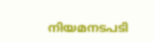നിയമനടപടി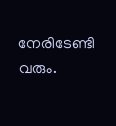നേരിടേണ്ടി വരും.